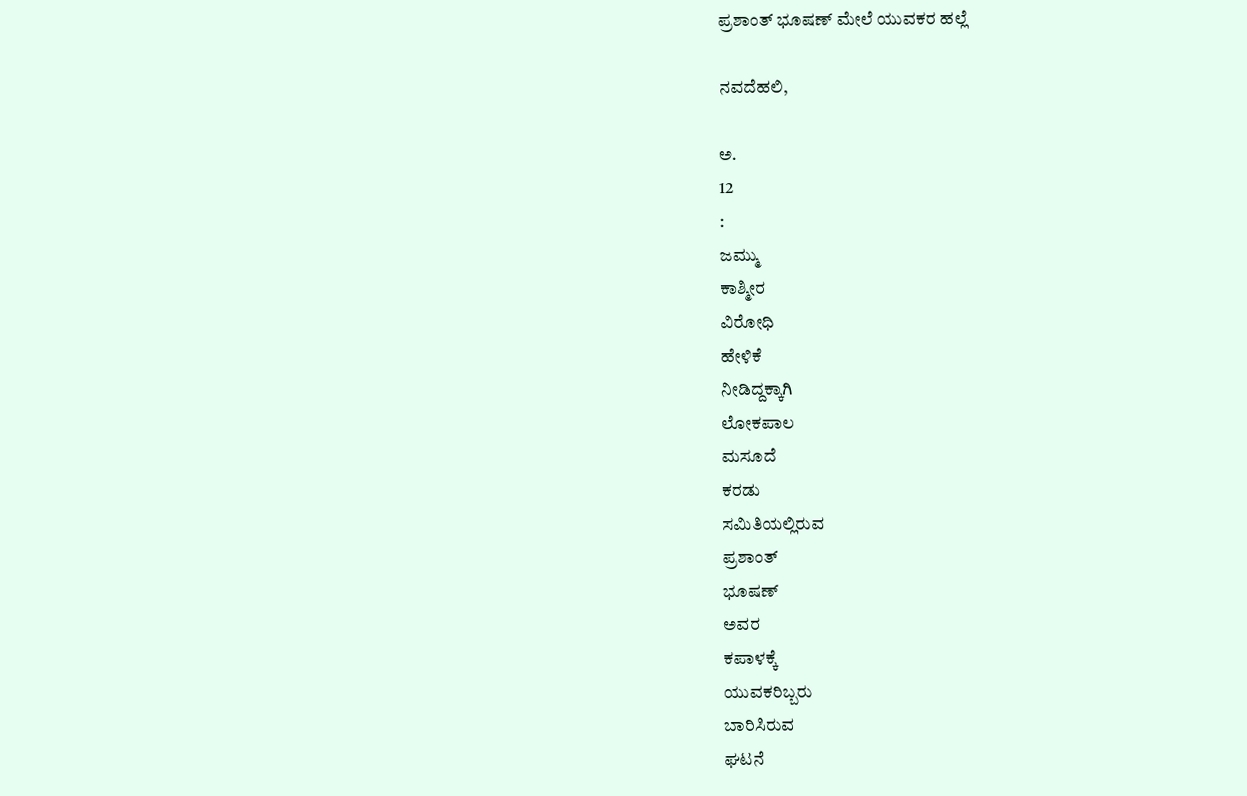ಪ್ರಶಾಂತ್ ಭೂಷಣ್ ಮೇಲೆ ಯುವಕರ ಹಲ್ಲೆ

ನವದೆಹಲಿ,

ಅ.
12
:
ಜಮ್ಮು
ಕಾಶ್ಮೀರ
ವಿರೋಧಿ
ಹೇಳಿಕೆ
ನೀಡಿದ್ದಕ್ಕಾಗಿ
ಲೋಕಪಾಲ
ಮಸೂದೆ
ಕರಡು
ಸಮಿತಿಯಲ್ಲಿರುವ
ಪ್ರಶಾಂತ್
ಭೂಷಣ್
ಅವರ
ಕಪಾಳಕ್ಕೆ
ಯುವಕರಿಬ್ಬರು
ಬಾರಿಸಿರುವ
ಘಟನೆ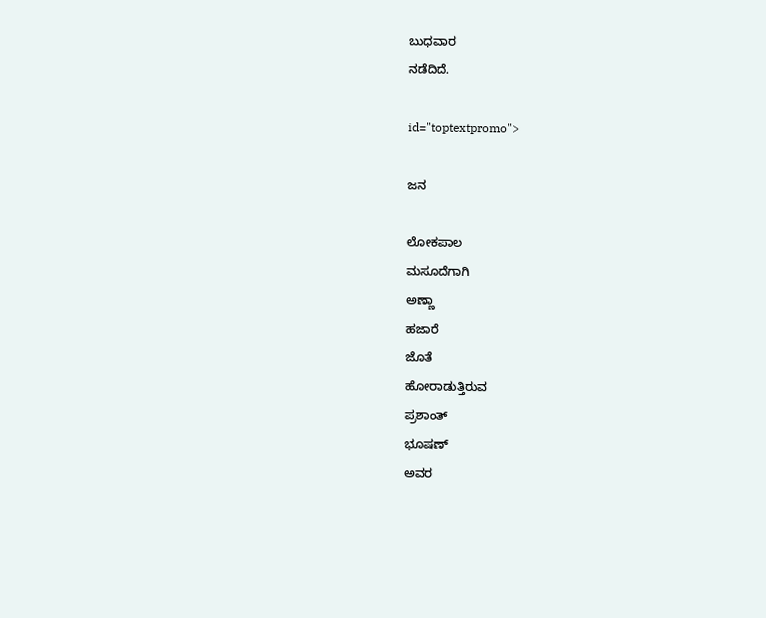ಬುಧವಾರ
ನಡೆದಿದೆ.

id="toptextpromo">

ಜನ

ಲೋಕಪಾಲ
ಮಸೂದೆಗಾಗಿ
ಅಣ್ಣಾ
ಹಜಾರೆ
ಜೊತೆ
ಹೋರಾಡುತ್ತಿರುವ
ಪ್ರಶಾಂತ್
ಭೂಷಣ್
ಅವರ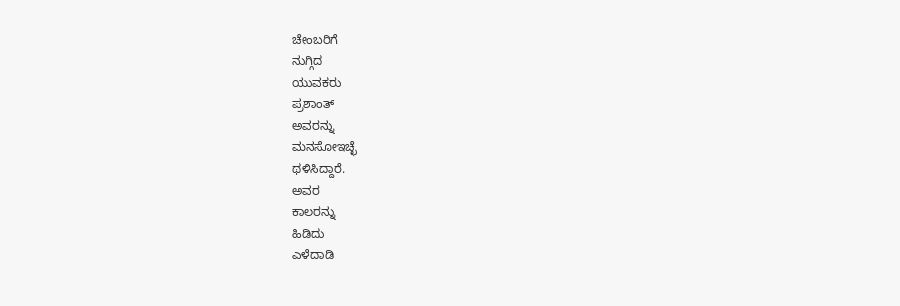ಚೇಂಬರಿಗೆ
ನುಗ್ಗಿದ
ಯುವಕರು
ಪ್ರಶಾಂತ್
ಅವರನ್ನು
ಮನಸೋಇಚ್ಛೆ
ಥಳಿಸಿದ್ದಾರೆ.
ಅವರ
ಕಾಲರನ್ನು
ಹಿಡಿದು
ಎಳೆದಾಡಿ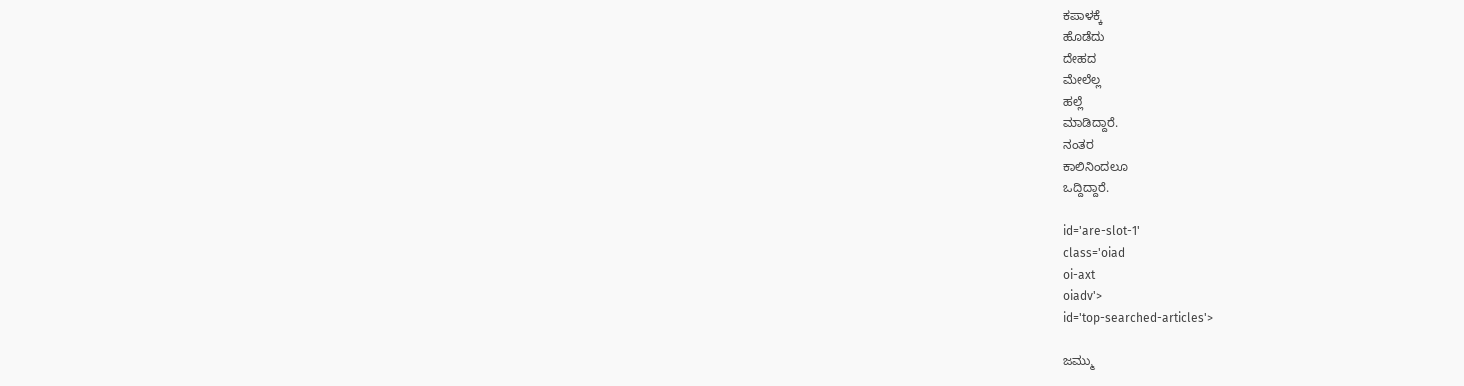ಕಪಾಳಕ್ಕೆ
ಹೊಡೆದು
ದೇಹದ
ಮೇಲೆಲ್ಲ
ಹಲ್ಲೆ
ಮಾಡಿದ್ದಾರೆ.
ನಂತರ
ಕಾಲಿನಿಂದಲೂ
ಒದ್ದಿದ್ದಾರೆ.

id='are-slot-1'
class='oiad
oi-axt
oiadv'>
id='top-searched-articles'>

ಜಮ್ಮು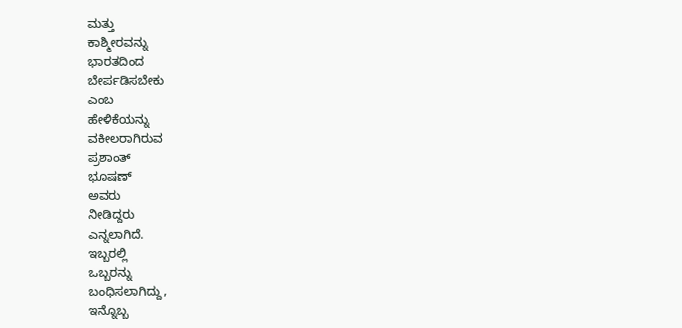ಮತ್ತು
ಕಾಶ್ಮೀರವನ್ನು
ಭಾರತದಿಂದ
ಬೇರ್ಪಡಿಸಬೇಕು
ಎಂಬ
ಹೇಳಿಕೆಯನ್ನು
ವಕೀಲರಾಗಿರುವ
ಪ್ರಶಾಂತ್
ಭೂಷಣ್
ಅವರು
ನೀಡಿದ್ದರು
ಎನ್ನಲಾಗಿದೆ.
ಇಬ್ಬರಲ್ಲಿ
ಒಬ್ಬರನ್ನು
ಬಂಧಿಸಲಾಗಿದ್ದು,
ಇನ್ನೊಬ್ಬ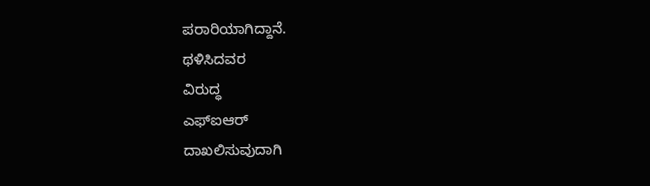ಪರಾರಿಯಾಗಿದ್ದಾನೆ.
ಥಳಿಸಿದವರ
ವಿರುದ್ಧ
ಎಫ್ಐಆರ್
ದಾಖಲಿಸುವುದಾಗಿ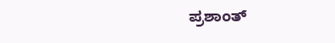ಪ್ರಶಾಂತ್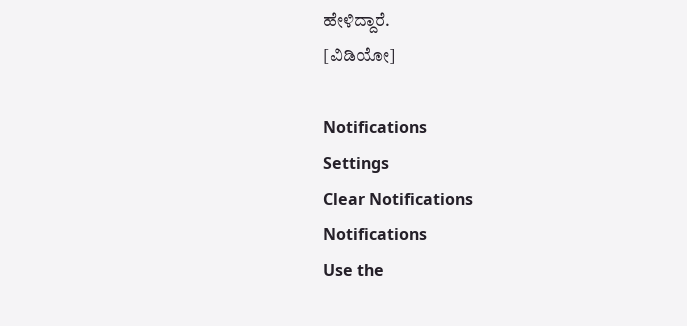ಹೇಳಿದ್ದಾರೆ.
[ವಿಡಿಯೋ]

Notifications
Settings
Clear Notifications
Notifications
Use the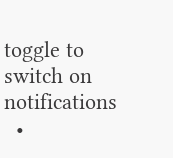toggle to switch on notifications
  •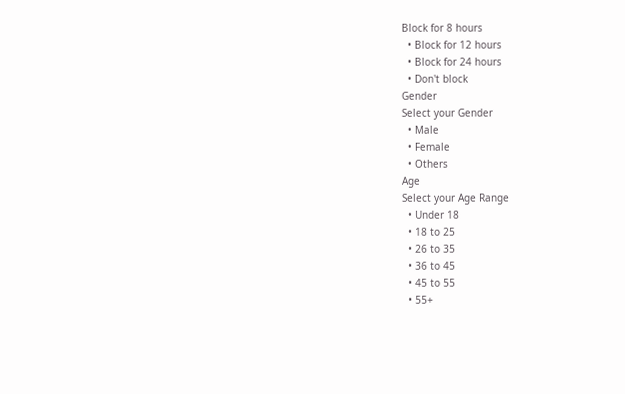Block for 8 hours
  • Block for 12 hours
  • Block for 24 hours
  • Don't block
Gender
Select your Gender
  • Male
  • Female
  • Others
Age
Select your Age Range
  • Under 18
  • 18 to 25
  • 26 to 35
  • 36 to 45
  • 45 to 55
  • 55+